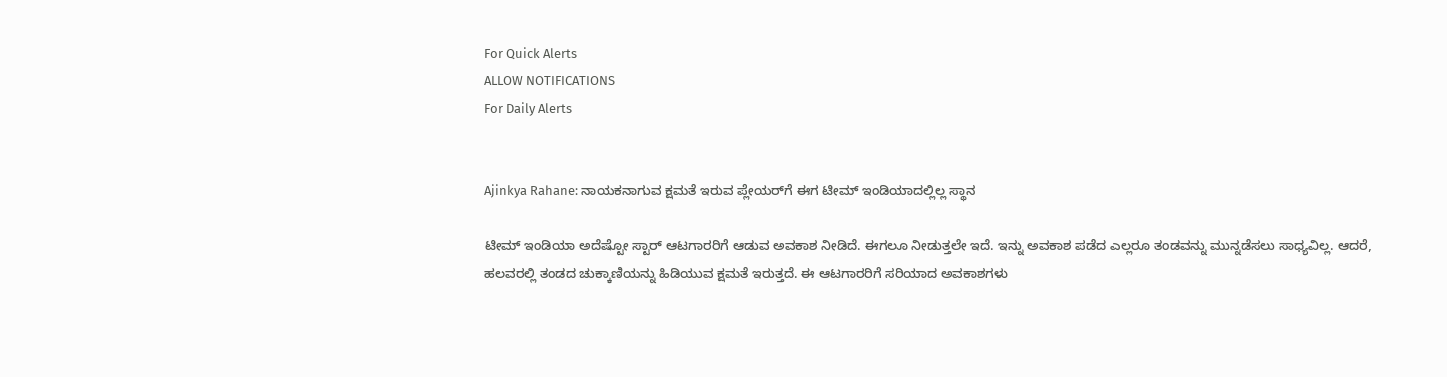For Quick Alerts
ALLOW NOTIFICATIONS
For Daily Alerts


Ajinkya Rahane: ನಾಯಕನಾಗುವ ಕ್ಷಮತೆ ಇರುವ ಪ್ಲೇಯರ್‌ಗೆ ಈಗ ಟೀಮ್ ಇಂಡಿಯಾದಲ್ಲಿಲ್ಲ ಸ್ಥಾನ

ಟೀಮ್ ಇಂಡಿಯಾ ಅದೆಷ್ಟೋ ಸ್ಟಾರ್ ಆಟಗಾರರಿಗೆ ಆಡುವ ಅವಕಾಶ ನೀಡಿದೆ. ಈಗಲೂ ನೀಡುತ್ತಲೇ ಇದೆ. ಇನ್ನು ಅವಕಾಶ ಪಡೆದ ಎಲ್ಲರೂ ತಂಡವನ್ನು ಮುನ್ನಡೆಸಲು ಸಾಧ್ಯವಿಲ್ಲ. ಆದರೆ, ಹಲವರಲ್ಲಿ ತಂಡದ ಚುಕ್ಕಾಣಿಯನ್ನು ಹಿಡಿಯುವ ಕ್ಷಮತೆ ಇರುತ್ತದೆ. ಈ ಆಟಗಾರರಿಗೆ ಸರಿಯಾದ ಅವಕಾಶಗಳು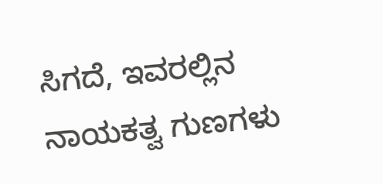ಸಿಗದೆ, ಇವರಲ್ಲಿನ ನಾಯಕತ್ವ ಗುಣಗಳು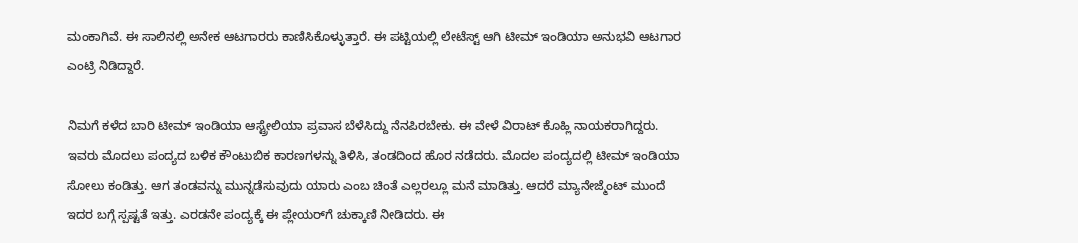ಮಂಕಾಗಿವೆ. ಈ ಸಾಲಿನಲ್ಲಿ ಅನೇಕ ಆಟಗಾರರು ಕಾಣಿಸಿಕೊಳ್ಳುತ್ತಾರೆ. ಈ ಪಟ್ಟಿಯಲ್ಲಿ ಲೇಟೆಸ್ಟ್‌ ಆಗಿ ಟೀಮ್ ಇಂಡಿಯಾ ಅನುಭವಿ ಆಟಗಾರ ಎಂಟ್ರಿ ನಿಡಿದ್ದಾರೆ.

ನಿಮಗೆ ಕಳೆದ ಬಾರಿ ಟೀಮ್ ಇಂಡಿಯಾ ಆಸ್ಟ್ರೇಲಿಯಾ ಪ್ರವಾಸ ಬೆಳೆಸಿದ್ದು ನೆನಪಿರಬೇಕು. ಈ ವೇಳೆ ವಿರಾಟ್ ಕೊಹ್ಲಿ ನಾಯಕರಾಗಿದ್ದರು. ಇವರು ಮೊದಲು ಪಂದ್ಯದ ಬಳಿಕ ಕೌಂಟುಬಿಕ ಕಾರಣಗಳನ್ನು ತಿಳಿಸಿ, ತಂಡದಿಂದ ಹೊರ ನಡೆದರು. ಮೊದಲ ಪಂದ್ಯದಲ್ಲಿ ಟೀಮ್ ಇಂಡಿಯಾ ಸೋಲು ಕಂಡಿತ್ತು. ಆಗ ತಂಡವನ್ನು ಮುನ್ನಡೆಸುವುದು ಯಾರು ಎಂಬ ಚಿಂತೆ ಎಲ್ಲರಲ್ಲೂ ಮನೆ ಮಾಡಿತ್ತು. ಆದರೆ ಮ್ಯಾನೇಜ್ಮೆಂಟ್ ಮುಂದೆ ಇದರ ಬಗ್ಗೆ ಸ್ಪಷ್ಟತೆ ಇತ್ತು. ಎರಡನೇ ಪಂದ್ಯಕ್ಕೆ ಈ ಪ್ಲೇಯರ್‌ಗೆ ಚುಕ್ಕಾಣಿ ನೀಡಿದರು. ಈ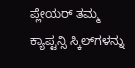ಪ್ಲೇಯರ್‌ ತಮ್ಮ ಕ್ಯಾಪ್ಟನ್ಸಿ ಸ್ಕಿಲ್‌ಗಳನ್ನು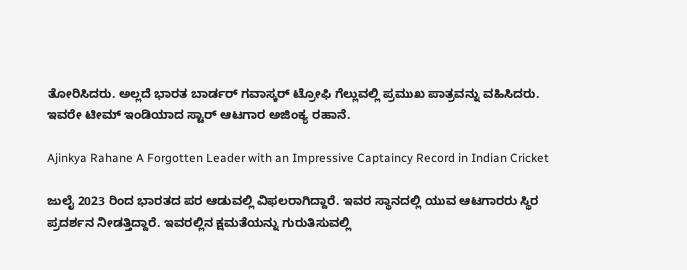ತೋರಿಸಿದರು. ಅಲ್ಲದೆ ಭಾರತ ಬಾರ್ಡರ್‌ ಗವಾಸ್ಕರ್‌ ಟ್ರೋಫಿ ಗೆಲ್ಲುವಲ್ಲಿ ಪ್ರಮುಖ ಪಾತ್ರವನ್ನು ವಹಿಸಿದರು. ಇವರೇ ಟೀಮ್ ಇಂಡಿಯಾದ ಸ್ಟಾರ್ ಆಟಗಾರ ಅಜಿಂಕ್ಯ ರಹಾನೆ.

Ajinkya Rahane A Forgotten Leader with an Impressive Captaincy Record in Indian Cricket

ಜುಲೈ 2023 ರಿಂದ ಭಾರತದ ಪರ ಆಡುವಲ್ಲಿ ವಿಫಲರಾಗಿದ್ದಾರೆ. ಇವರ ಸ್ಥಾನದಲ್ಲಿ ಯುವ ಆಟಗಾರರು ಸ್ಥಿರ ಪ್ರದರ್ಶನ ನೀಡತ್ತಿದ್ದಾರೆ. ಇವರಲ್ಲಿನ ಕ್ಷಮತೆಯನ್ನು ಗುರುತಿಸುವಲ್ಲಿ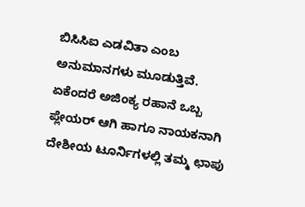ಬಿಸಿಸಿಐ ಎಡವಿತಾ ಎಂಬ ಅನುಮಾನಗಳು ಮೂಡುತ್ತಿವೆ. ಏಕೆಂದರೆ ಅಜಿಂಕ್ಯ ರಹಾನೆ ಒಬ್ಬ ಪ್ಲೇಯರ್‌ ಆಗಿ ಹಾಗೂ ನಾಯಕನಾಗಿ ದೇಶೀಯ ಟೂರ್ನಿಗಳಲ್ಲಿ ತಮ್ಮ ಛಾಪು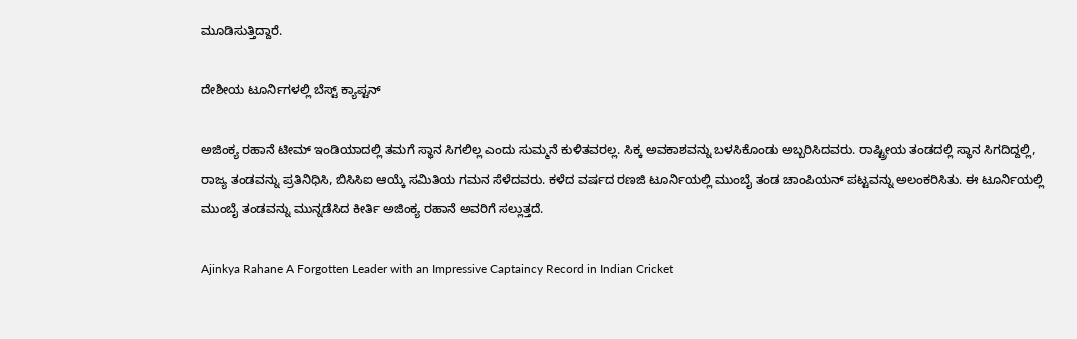ಮೂಡಿಸುತ್ತಿದ್ದಾರೆ.

ದೇಶೀಯ ಟೂರ್ನಿಗಳಲ್ಲಿ ಬೆಸ್ಟ್ ಕ್ಯಾಪ್ಟನ್‌

ಅಜಿಂಕ್ಯ ರಹಾನೆ ಟೀಮ್ ಇಂಡಿಯಾದಲ್ಲಿ ತಮಗೆ ಸ್ಥಾನ ಸಿಗಲಿಲ್ಲ ಎಂದು ಸುಮ್ಮನೆ ಕುಳಿತವರಲ್ಲ. ಸಿಕ್ಕ ಅವಕಾಶವನ್ನು ಬಳಸಿಕೊಂಡು ಅಬ್ಬರಿಸಿದವರು. ರಾಷ್ಟ್ರೀಯ ತಂಡದಲ್ಲಿ ಸ್ಥಾನ ಸಿಗದಿದ್ದಲ್ಲಿ, ರಾಜ್ಯ ತಂಡವನ್ನು ಪ್ರತಿನಿಧಿಸಿ, ಬಿಸಿಸಿಐ ಆಯ್ಕೆ ಸಮಿತಿಯ ಗಮನ ಸೆಳೆದವರು. ಕಳೆದ ವರ್ಷದ ರಣಜಿ ಟೂರ್ನಿಯಲ್ಲಿ ಮುಂಬೈ ತಂಡ ಚಾಂಪಿಯನ್ ಪಟ್ಟವನ್ನು ಅಲಂಕರಿಸಿತು. ಈ ಟೂರ್ನಿಯಲ್ಲಿ ಮುಂಬೈ ತಂಡವನ್ನು ಮುನ್ನಡೆಸಿದ ಕೀರ್ತಿ ಅಜಿಂಕ್ಯ ರಹಾನೆ ಅವರಿಗೆ ಸಲ್ಲುತ್ತದೆ.

Ajinkya Rahane A Forgotten Leader with an Impressive Captaincy Record in Indian Cricket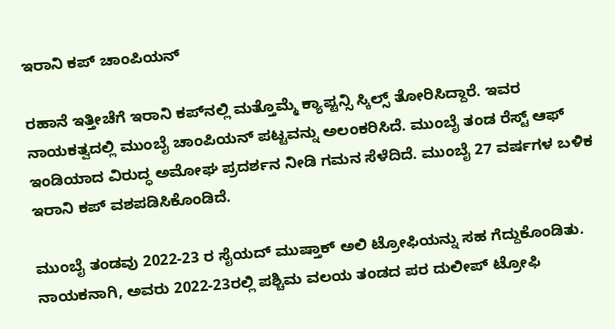ಇರಾನಿ ಕಪ್ ಚಾಂಪಿಯನ್‌

ರಹಾನೆ ಇತ್ತೀಚೆಗೆ ಇರಾನಿ ಕಪ್‌ನಲ್ಲಿ ಮತ್ತೊಮ್ಮೆ ಕ್ಯಾಪ್ಟನ್ಸಿ ಸ್ಕಿಲ್ಸ್‌ ತೋರಿಸಿದ್ದಾರೆ. ಇವರ ನಾಯಕತ್ವದಲ್ಲಿ ಮುಂಬೈ ಚಾಂಪಿಯನ್‌ ಪಟ್ಟವನ್ನು ಅಲಂಕರಿಸಿದೆ. ಮುಂಬೈ ತಂಡ ರೆಸ್ಟ್ ಆಫ್‌ ಇಂಡಿಯಾದ ವಿರುದ್ಧ ಅಮೋಘ ಪ್ರದರ್ಶನ ನೀಡಿ ಗಮನ ಸೆಳೆದಿದೆ. ಮುಂಬೈ 27 ವರ್ಷಗಳ ಬಳಿಕ ಇರಾನಿ ಕಪ್ ವಶಪಡಿಸಿಕೊಂಡಿದೆ.

ಮುಂಬೈ ತಂಡವು 2022-23 ರ ಸೈಯದ್ ಮುಷ್ತಾಕ್ ಅಲಿ ಟ್ರೋಫಿಯನ್ನು ಸಹ ಗೆದ್ದುಕೊಂಡಿತು. ನಾಯಕನಾಗಿ, ಅವರು 2022-23ರಲ್ಲಿ ಪಶ್ಚಿಮ ವಲಯ ತಂಡದ ಪರ ದುಲೀಪ್ ಟ್ರೋಫಿ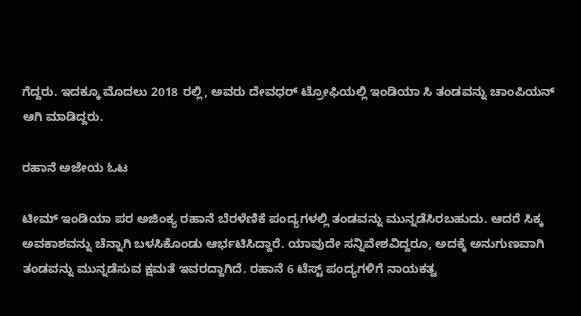ಗೆದ್ದರು. ಇದಕ್ಕೂ ಮೊದಲು 2018 ರಲ್ಲಿ, ಅವರು ದೇವಧರ್ ಟ್ರೋಫಿಯಲ್ಲಿ ಇಂಡಿಯಾ ಸಿ ತಂಡವನ್ನು ಚಾಂಪಿಯನ್ ಆಗಿ ಮಾಡಿದ್ದರು.

ರಹಾನೆ ಅಜೇಯ ಓಟ

ಟೀಮ್ ಇಂಡಿಯಾ ಪರ ಅಜಿಂಕ್ಯ ರಹಾನೆ ಬೆರಳೆಣಿಕೆ ಪಂದ್ಯಗಳಲ್ಲಿ ತಂಡವನ್ನು ಮುನ್ನಡೆಸಿರಬಹುದು. ಆದರೆ ಸಿಕ್ಕ ಅವಕಾಶವನ್ನು ಚೆನ್ನಾಗಿ ಬಳಸಿಕೊಂಡು ಆರ್ಭಟಿಸಿದ್ದಾರೆ. ಯಾವುದೇ ಸನ್ನಿವೇಶವಿದ್ದರೂ, ಅದಕ್ಕೆ ಅನುಗುಣವಾಗಿ ತಂಡವನ್ನು ಮುನ್ನಡೆಸುವ ಕ್ಷಮತೆ ಇವರದ್ದಾಗಿದೆ. ರಹಾನೆ 6 ಟೆಸ್ಟ್‌ ಪಂದ್ಯಗಳಿಗೆ ನಾಯಕತ್ವ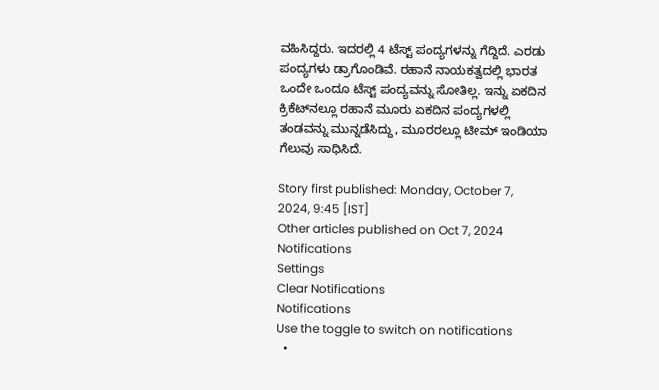ವಹಿಸಿದ್ದರು. ಇದರಲ್ಲಿ 4 ಟೆಸ್ಟ್ ಪಂದ್ಯಗಳನ್ನು ಗೆದ್ದಿದೆ. ಎರಡು ಪಂದ್ಯಗಳು ಡ್ರಾಗೊಂಡಿವೆ. ರಹಾನೆ ನಾಯಕತ್ವದಲ್ಲಿ ಭಾರತ ಒಂದೇ ಒಂದೂ ಟೆಸ್ಟ್ ಪಂದ್ಯವನ್ನು ಸೋತಿಲ್ಲ. ಇನ್ನು ಏಕದಿನ ಕ್ರಿಕೆಟ್‌ನಲ್ಲೂ ರಹಾನೆ ಮೂರು ಏಕದಿನ ಪಂದ್ಯಗಳಲ್ಲಿ ತಂಡವನ್ನು ಮುನ್ನಡೆಸಿದ್ದು, ಮೂರರಲ್ಲೂ ಟೀಮ್ ಇಂಡಿಯಾ ಗೆಲುವು ಸಾಧಿಸಿದೆ.

Story first published: Monday, October 7, 2024, 9:45 [IST]
Other articles published on Oct 7, 2024
Notifications
Settings
Clear Notifications
Notifications
Use the toggle to switch on notifications
  •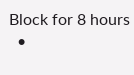Block for 8 hours
  •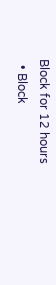Block for 12 hours
  • Block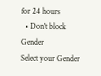for 24 hours
  • Don't block
Gender
Select your Gender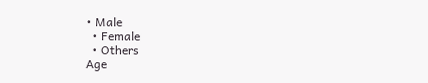• Male
  • Female
  • Others
Age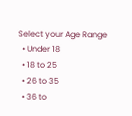Select your Age Range
  • Under 18
  • 18 to 25
  • 26 to 35
  • 36 to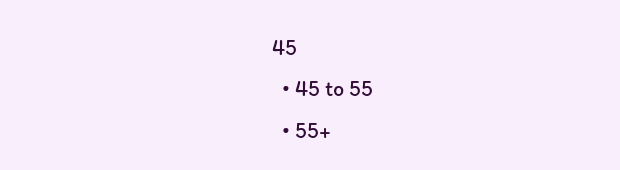45
  • 45 to 55
  • 55+